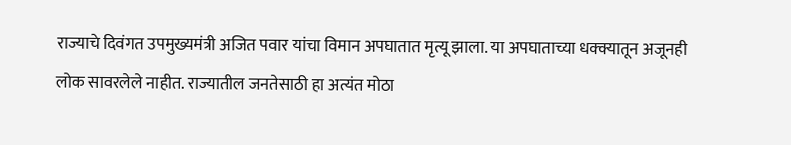राज्याचे दिवंगत उपमुख्यमंत्री अजित पवार यांचा विमान अपघातात मृत्यू झाला. या अपघाताच्या धक्क्यातून अजूनही लोक सावरलेले नाहीत. राज्यातील जनतेसाठी हा अत्यंत मोठा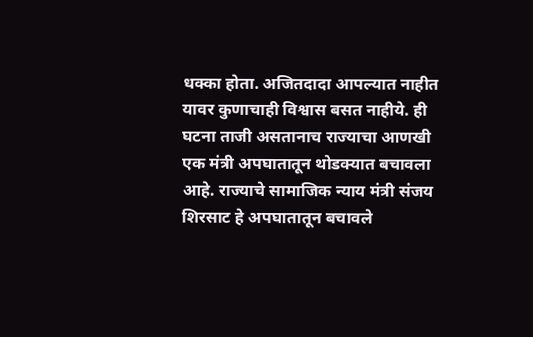धक्का होता. अजितदादा आपल्यात नाहीत यावर कुणाचाही विश्वास बसत नाहीये. ही घटना ताजी असतानाच राज्याचा आणखी एक मंत्री अपघातातून थोडक्यात बचावला आहे. राज्याचे सामाजिक न्याय मंत्री संजय शिरसाट हे अपघातातून बचावले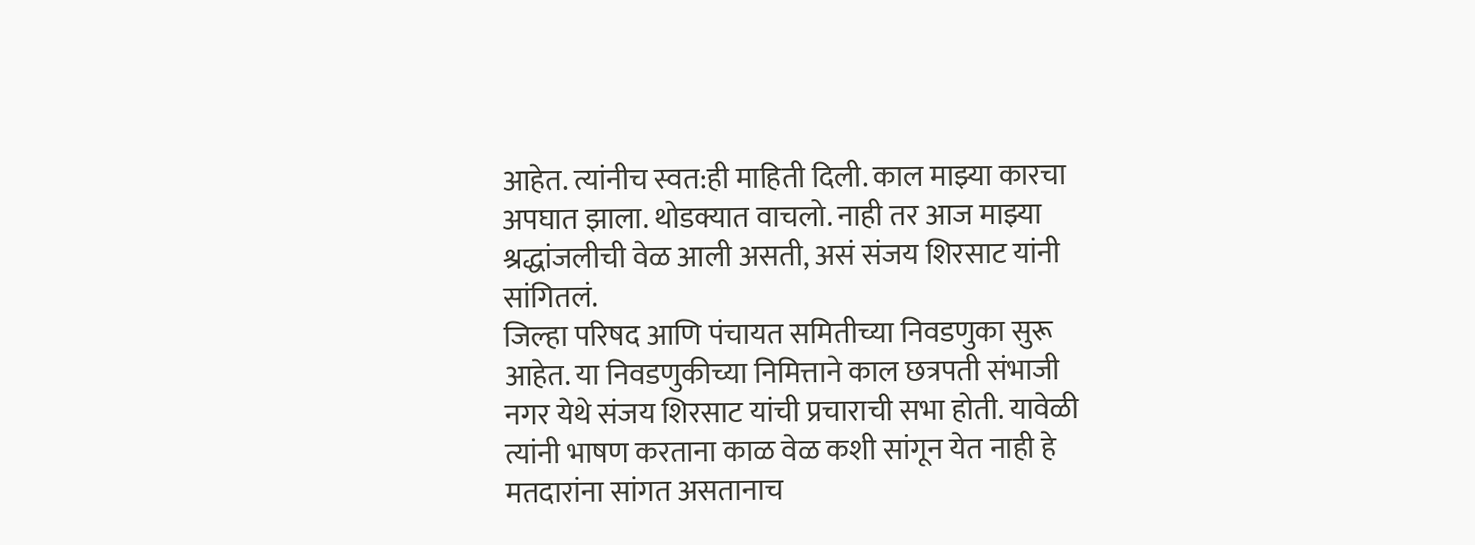आहेत. त्यांनीच स्वत:ही माहिती दिली. काल माझ्या कारचा अपघात झाला. थोडक्यात वाचलो. नाही तर आज माझ्या श्रद्धांजलीची वेळ आली असती, असं संजय शिरसाट यांनी सांगितलं.
जिल्हा परिषद आणि पंचायत समितीच्या निवडणुका सुरू आहेत. या निवडणुकीच्या निमित्ताने काल छत्रपती संभाजी नगर येथे संजय शिरसाट यांची प्रचाराची सभा होती. यावेळी त्यांनी भाषण करताना काळ वेळ कशी सांगून येत नाही हे मतदारांना सांगत असतानाच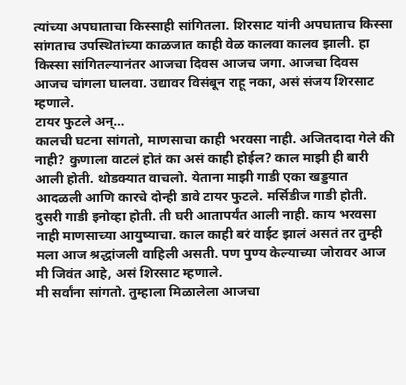त्यांच्या अपघाताचा किस्साही सांगितला. शिरसाट यांनी अपघाताच किस्सा सांगताच उपस्थितांच्या काळजात काही वेळ कालवा कालव झाली. हा किस्सा सांगितल्यानंतर आजचा दिवस आजच जगा. आजचा दिवस आजच चांगला घालवा. उद्यावर विसंबून राहू नका, असं संजय शिरसाट म्हणाले.
टायर फुटले अन्…
कालची घटना सांगतो, माणसाचा काही भरवसा नाही. अजितदादा गेले की नाही? कुणाला वाटलं होतं का असं काही होईल? काल माझी ही बारी आली होती. थोडक्यात वाचलो. येताना माझी गाडी एका खड्डयात आदळली आणि कारचे दोन्ही डावे टायर फुटले. मर्सिडीज गाडी होती. दुसरी गाडी इनोव्हा होती. ती घरी आतापर्यंत आली नाही. काय भरवसा नाही माणसाच्या आयुष्याचा. काल काही बरं वाईट झालं असतं तर तुम्ही मला आज श्रद्धांजली वाहिली असती. पण पुण्य केल्याच्या जोरावर आज मी जिवंत आहे, असं शिरसाट म्हणाले.
मी सर्वांना सांगतो. तुम्हाला मिळालेला आजचा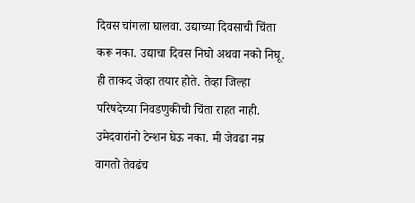दिवस चांगला घालवा. उद्याच्या दिवसाची चिंता करू नका. उद्याचा दिवस निघो अथवा नको निघू. ही ताकद जेव्हा तयार होते. तेव्हा जिल्हा परिषदेच्या निवडणुकीची चिंता राहत नाही. उमेदवारांनो टेन्शन घेऊ नका. मी जेवढा नम्र वागतो तेवढंच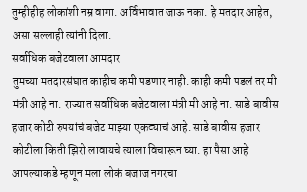तुम्हीहीह लोकांशी नम्र वागा. अर्विभावात जाऊ नका. हे मतदार आहेत, असा सल्लाही त्यांनी दिला.
सर्वाधिक बजेटवाला आमदार
तुमच्या मतदारसंघात काहीच कमी पडणार नाही. काही कमी पडलं तर मी मंत्री आहे ना. राज्यात सर्वाधिक बजेटवाला मंत्री मी आहे ना. साडे बावीस हजार कोटी रुपयांचं बजेट माझ्या एकट्याचं आहे. साडे बावीस हजार कोटीला किती झिरो लावायचे त्याला विचारून घ्या. हा पैसा आहे आपल्याकडे म्हणून मला लोकं बजाज नगरचा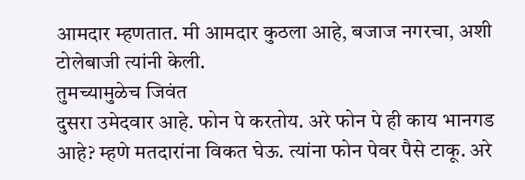आमदार म्हणतात. मी आमदार कुठला आहे, बजाज नगरचा, अशी टोलेबाजी त्यांनी केली.
तुमच्यामुळेच जिवंत
दुसरा उमेदवार आहे. फोन पे करतोय. अरे फोन पे ही काय भानगड आहे? म्हणे मतदारांना विकत घेऊ. त्यांना फोन पेवर पैसे टाकू. अरे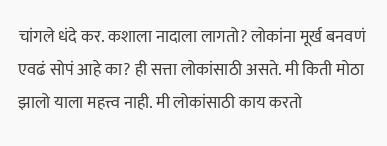चांगले धंदे कर. कशाला नादाला लागतो? लोकांना मूर्ख बनवणं एवढं सोपं आहे का? ही सत्ता लोकांसाठी असते. मी किती मोठा झालो याला महत्त्व नाही. मी लोकांसाठी काय करतो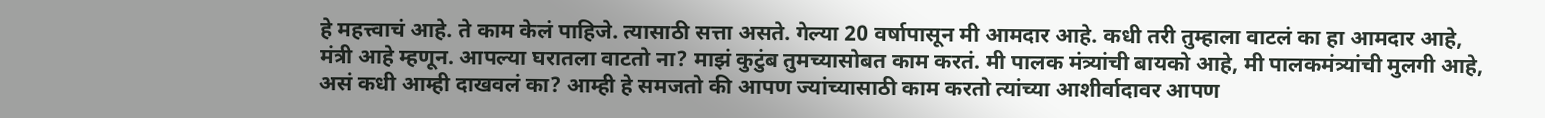हे महत्त्वाचं आहे. ते काम केलं पाहिजे. त्यासाठी सत्ता असते. गेल्या 20 वर्षापासून मी आमदार आहे. कधी तरी तुम्हाला वाटलं का हा आमदार आहे, मंत्री आहे म्हणून. आपल्या घरातला वाटतो ना? माझं कुटुंब तुमच्यासोबत काम करतं. मी पालक मंत्र्यांची बायको आहे, मी पालकमंत्र्यांची मुलगी आहे, असं कधी आम्ही दाखवलं का? आम्ही हे समजतो की आपण ज्यांच्यासाठी काम करतो त्यांच्या आशीर्वादावर आपण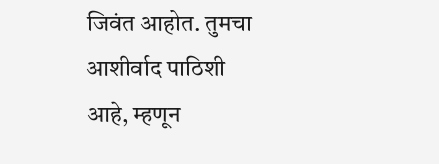जिवंत आहोत. तुमचा आशीर्वाद पाठिशी आहे, म्हणून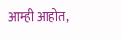आम्ही आहोत,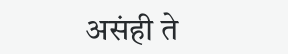असंही ते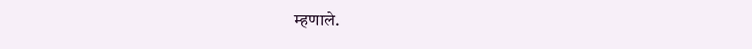म्हणाले.